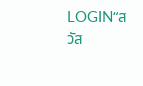LOGIN“สวัส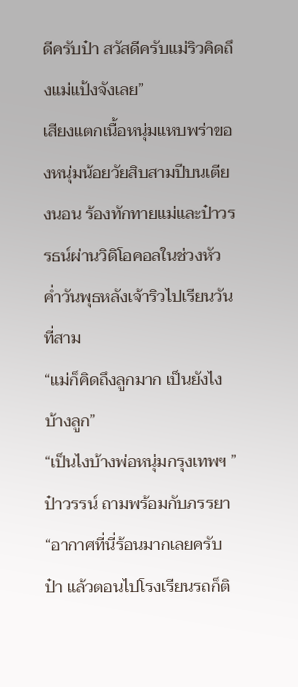ดีครับป๋า สวัสดีครับแม่ริวคิดถึงแม่แป้งจังเลย”
เสียงแตกเนื้อหนุ่มแหบพร่าของหนุ่มน้อยวัยสิบสามปีบนเตียงนอน ร้องทักทายแม่และป๋าวรรธน์ผ่านวิดิโอคอลในช่วงหัวค่ำวันพุธหลังเจ้าริวไปเรียนวันที่สาม
“แม่ก็คิดถึงลูกมาก เป็นยังไงบ้างลูก”
“เป็นไงบ้างพ่อหนุ่มกรุงเทพฯ ” ป๋าวรรน์ ถามพร้อมกับภรรยา
“อากาศที่นี่ร้อนมากเลยครับป๋า แล้วตอนไปโรงเรียนรถก็ติ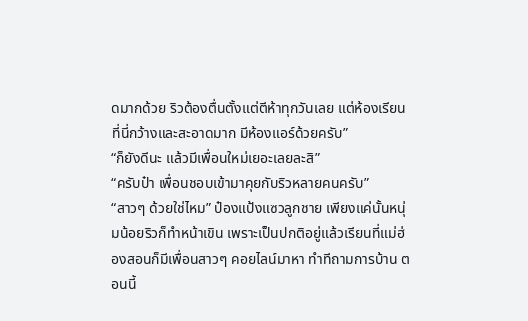ดมากด้วย ริวต้องตื่นตั้งแต่ตีห้าทุกวันเลย แต่ห้องเรียนที่นี่กว้างและสะอาดมาก มีห้องแอร์ด้วยครับ”
“ก็ยังดีนะ แล้วมีเพื่อนใหม่เยอะเลยละสิ”
“ครับป๋า เพื่อนชอบเข้ามาคุยกับริวหลายคนครับ”
“สาวๆ ด้วยใช่ไหม” ป๋องแป้งแซวลูกชาย เพียงแค่นั้นหนุ่มน้อยริวก็ทำหน้าเขิน เพราะเป็นปกติอยู่แล้วเรียนที่แม่ฮ่องสอนก็มีเพื่อนสาวๆ คอยไลน์มาหา ทำทีถามการบ้าน ตอนนี้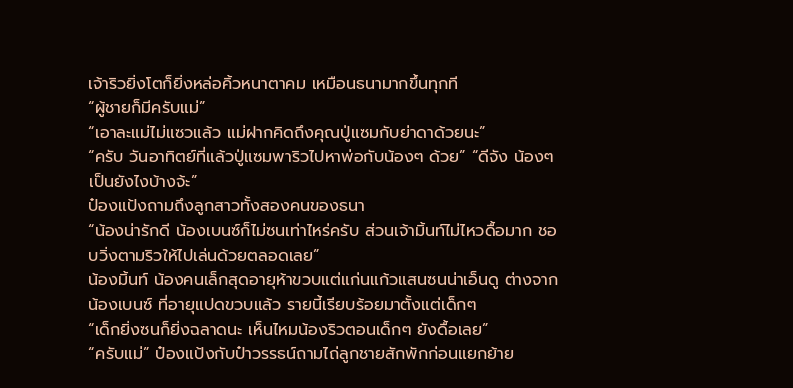เจ้าริวยิ่งโตก็ยิ่งหล่อคิ้วหนาตาคม เหมือนธนามากขึ้นทุกที
“ผู้ชายก็มีครับแม่”
“เอาละแม่ไม่แซวแล้ว แม่ฝากคิดถึงคุณปู่แซมกับย่าดาด้วยนะ”
“ครับ วันอาทิตย์ที่แล้วปู่แซมพาริวไปหาพ่อกับน้องๆ ด้วย” “ดีจัง น้องๆ เป็นยังไงบ้างจ้ะ”
ป๋องแป้งถามถึงลูกสาวทั้งสองคนของธนา
“น้องน่ารักดี น้องเบนซ์ก็ไม่ซนเท่าไหร่ครับ ส่วนเจ้ามิ้นท์ไม่ไหวดื้อมาก ชอบวิ่งตามริวให้ไปเล่นด้วยตลอดเลย”
น้องมิ้นท์ น้องคนเล็กสุดอายุห้าขวบแต่แก่นแก้วแสนซนน่าเอ็นดู ต่างจากน้องเบนซ์ ที่อายุแปดขวบแล้ว รายนี้เรียบร้อยมาตั้งแต่เด็กๆ
“เด็กยิ่งซนก็ยิ่งฉลาดนะ เห็นไหมน้องริวตอนเด็กๆ ยังดื้อเลย”
“ครับแม่” ป๋องแป้งกับป๋าวรรธน์ถามไถ่ลูกชายสักพักก่อนแยกย้าย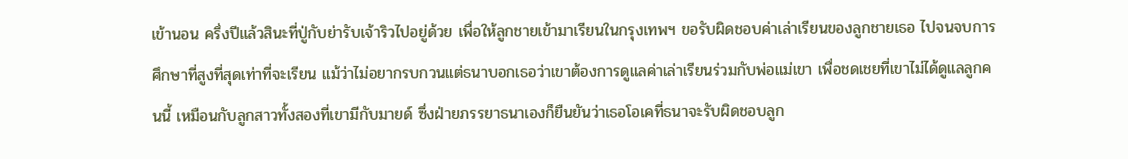เข้านอน ครึ่งปีแล้วสินะที่ปู่กับย่ารับเจ้าริวไปอยู่ด้วย เพื่อให้ลูกชายเข้ามาเรียนในกรุงเทพฯ ขอรับผิดชอบค่าเล่าเรียนของลูกชายเธอ ไปจนจบการศึกษาที่สูงที่สุดเท่าที่จะเรียน แม้ว่าไม่อยากรบกวนแต่ธนาบอกเธอว่าเขาต้องการดูแลค่าเล่าเรียนร่วมกับพ่อแม่เขา เพื่อชดเชยที่เขาไม่ได้ดูแลลูกคนนี้ เหมือนกับลูกสาวทั้งสองที่เขามีกับมายด์ ซึ่งฝ่ายภรรยาธนาเองก็ยืนยันว่าเธอโอเคที่ธนาจะรับผิดชอบลูก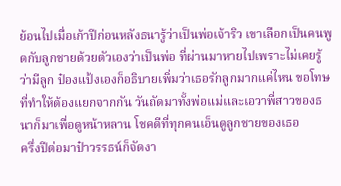ย้อนไปเมื่อเก้าปีก่อนหลังธนารู้ว่าเป็นพ่อเจ้าริว เขาเลือกเป็นคนพูดกับลูกชายด้วยตัวเองว่าเป็นพ่อ ที่ผ่านมาหายไปเพราะไม่เคยรู้ว่ามีลูก ป๋องแป้งเองก็อธิบายเพิ่มว่าเธอรักลูกมากแค่ไหน ขอโทษที่ทำให้ต้องแยกจากกัน วันถัดมาทั้งพ่อแม่และเอวาพี่สาวของธนาก็มาเพื่อดูหน้าหลาน โชคดีที่ทุกคนเอ็นดูลูกชายของเธอ
ครึ่งปีต่อมาป๋าวรรธน์ก็จัดงา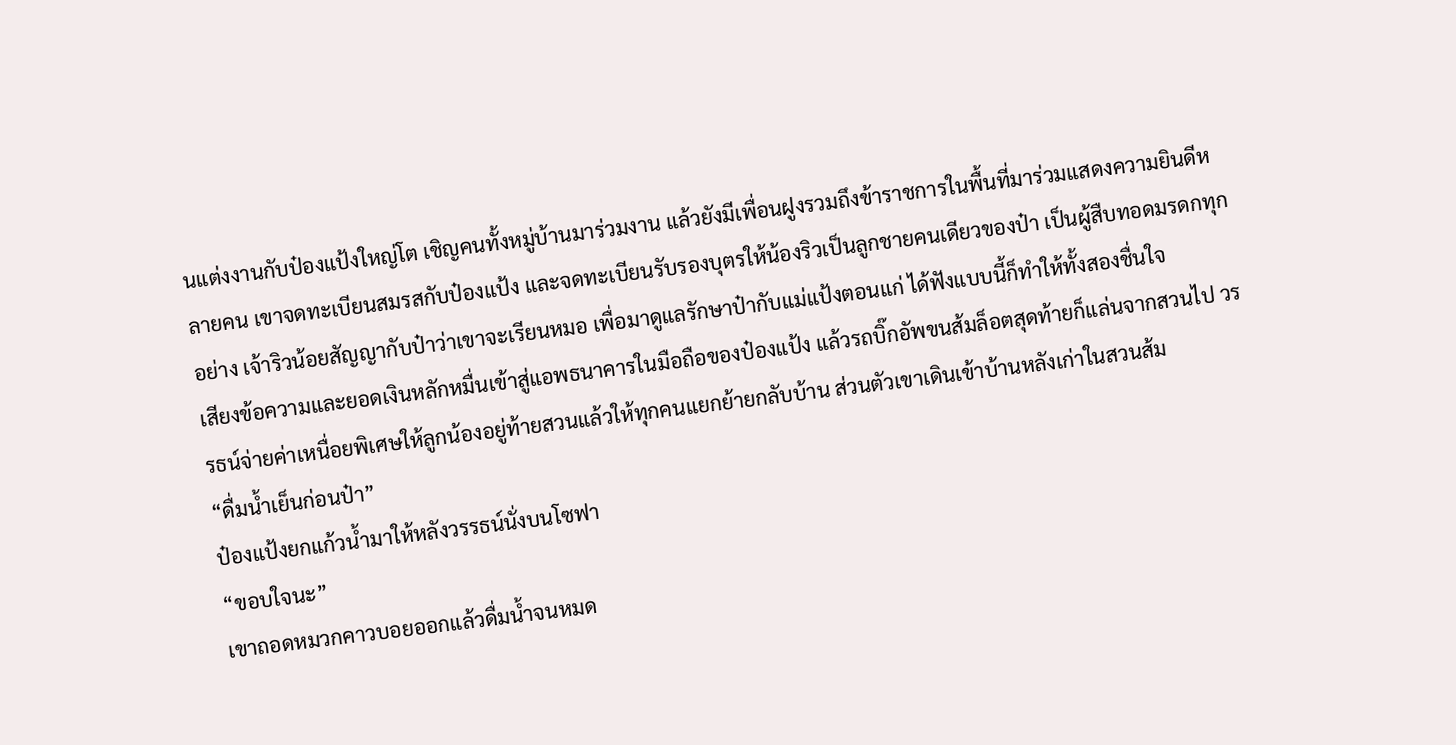นแต่งงานกับป๋องแป้งใหญ่โต เชิญคนทั้งหมู่บ้านมาร่วมงาน แล้วยังมีเพื่อนฝูงรวมถึงข้าราชการในพื้นที่มาร่วมแสดงความยินดีหลายคน เขาจดทะเบียนสมรสกับป๋องแป้ง และจดทะเบียนรับรองบุตรให้น้องริวเป็นลูกชายคนเดียวของป๋า เป็นผู้สืบทอดมรดกทุกอย่าง เจ้าริวน้อยสัญญากับป๋าว่าเขาจะเรียนหมอ เพื่อมาดูแลรักษาป๋ากับแม่แป้งตอนแก่ ได้ฟังแบบนี้ก็ทำให้ทั้งสองชื่นใจ
เสียงข้อความและยอดเงินหลักหมื่นเข้าสู่แอพธนาคารในมือถือของป๋องแป้ง แล้วรถบิ๊กอัพขนส้มล็อตสุดท้ายก็แล่นจากสวนไป วรรธน์จ่ายค่าเหนื่อยพิเศษให้ลูกน้องอยู่ท้ายสวนแล้วให้ทุกคนแยกย้ายกลับบ้าน ส่วนตัวเขาเดินเข้าบ้านหลังเก่าในสวนส้ม
“ดื่มน้ำเย็นก่อนป๋า”
ป๋องแป้งยกแก้วน้ำมาให้หลังวรรธน์นั่งบนโซฟา
“ขอบใจนะ”
เขาถอดหมวกคาวบอยออกแล้วดื่มน้ำจนหมด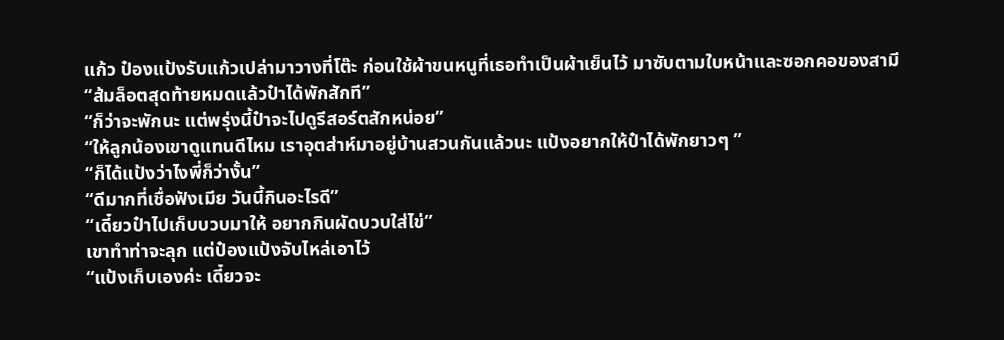แก้ว ป๋องแป้งรับแก้วเปล่ามาวางที่โต๊ะ ก่อนใช้ผ้าขนหนูที่เธอทำเป็นผ้าเย็นไว้ มาซับตามใบหน้าและซอกคอของสามี
“ส้มล็อตสุดท้ายหมดแล้วป๋าได้พักสักที”
“ก็ว่าจะพักนะ แต่พรุ่งนี้ป๋าจะไปดูรีสอร์ตสักหน่อย”
“ให้ลูกน้องเขาดูแทนดีไหม เราอุตส่าห์มาอยู่บ้านสวนกันแล้วนะ แป้งอยากให้ป๋าได้พักยาวๆ ”
“ก็ได้แป้งว่าไงพี่ก็ว่างั้น”
“ดีมากที่เชื่อฟังเมีย วันนี้กินอะไรดี”
“เดี๋ยวป๋าไปเก็บบวบมาให้ อยากกินผัดบวบใส่ไข่”
เขาทำท่าจะลุก แต่ป๋องแป้งจับไหล่เอาไว้
“แป้งเก็บเองค่ะ เดี๋ยวจะ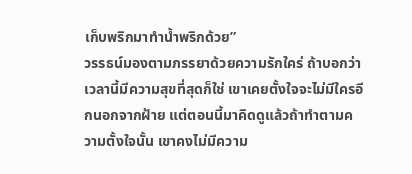เก็บพริกมาทำน้ำพริกด้วย”
วรรธน์มองตามภรรยาด้วยความรักใคร่ ถ้าบอกว่าเวลานี้มีความสุขที่สุดก็ใช่ เขาเคยตั้งใจจะไม่มีใครอีกนอกจากฝ้าย แต่ตอนนี้มาคิดดูแล้วถ้าทำตามความตั้งใจนั้น เขาคงไม่มีความ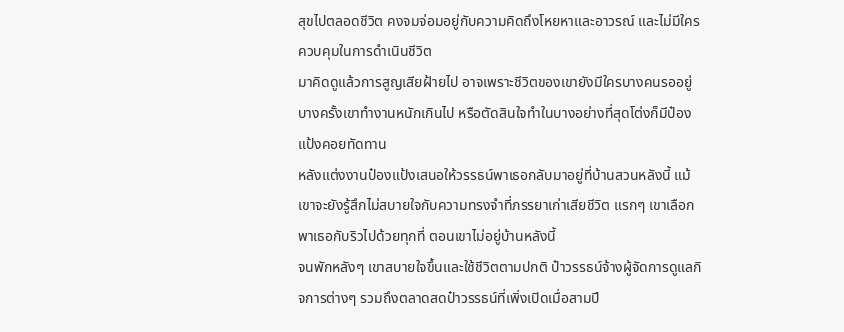สุขไปตลอดชีวิต คงจมจ่อมอยู่กับความคิดถึงโหยหาและอาวรณ์ และไม่มีใครควบคุมในการดำเนินชีวิต
มาคิดดูแล้วการสูญเสียฝ้ายไป อาจเพราะชีวิตของเขายังมีใครบางคนรออยู่ บางครั้งเขาทำงานหนักเกินไป หรือตัดสินใจทำในบางอย่างที่สุดโต่งก็มีป๋องแป้งคอยทัดทาน
หลังแต่งงานป๋องแป้งเสนอให้วรรธน์พาเธอกลับมาอยู่ที่บ้านสวนหลังนี้ แม้เขาจะยังรู้สึกไม่สบายใจกับความทรงจำที่ภรรยาเก่าเสียชีวิต แรกๆ เขาเลือกพาเธอกับริวไปด้วยทุกที่ ตอนเขาไม่อยู่บ้านหลังนี้
จนพักหลังๆ เขาสบายใจขึ้นและใช้ชีวิตตามปกติ ป๋าวรรธน์จ้างผู้จัดการดูแลกิจการต่างๆ รวมถึงตลาดสดป๋าวรรธน์ที่เพิ่งเปิดเมื่อสามปี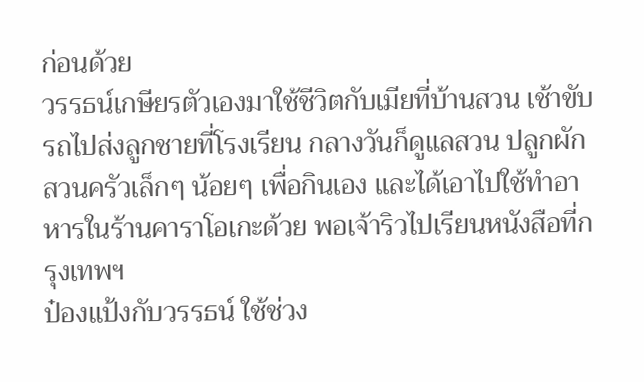ก่อนด้วย
วรรธน์เกษียรตัวเองมาใช้ชีวิตกับเมียที่บ้านสวน เช้าขับรถไปส่งลูกชายที่โรงเรียน กลางวันก็ดูแลสวน ปลูกผักสวนครัวเล็กๆ น้อยๆ เพื่อกินเอง และได้เอาไปใช้ทำอาหารในร้านคาราโอเกะด้วย พอเจ้าริวไปเรียนหนังสือที่กรุงเทพฯ
ป๋องแป้งกับวรรธน์ ใช้ช่วง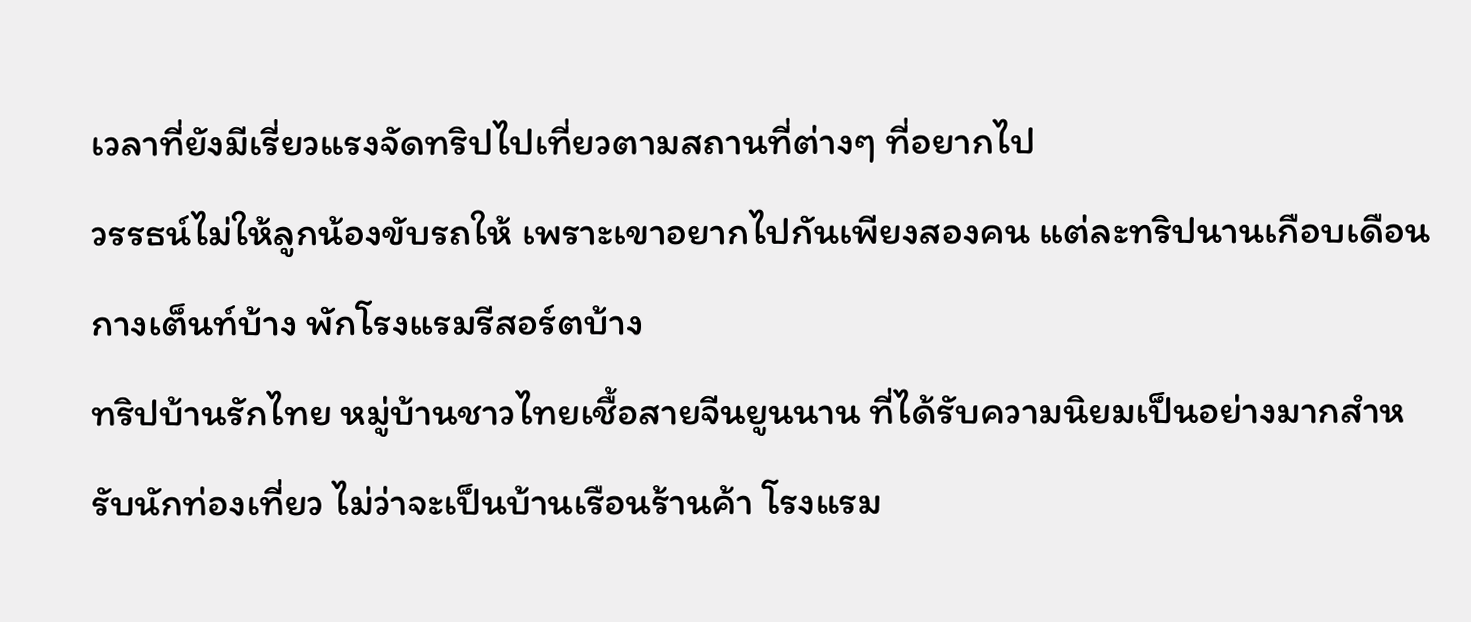เวลาที่ยังมีเรี่ยวแรงจัดทริปไปเที่ยวตามสถานที่ต่างๆ ที่อยากไป
วรรธน์ไม่ให้ลูกน้องขับรถให้ เพราะเขาอยากไปกันเพียงสองคน แต่ละทริปนานเกือบเดือน กางเต็นท์บ้าง พักโรงแรมรีสอร์ตบ้าง
ทริปบ้านรักไทย หมู่บ้านชาวไทยเชื้อสายจีนยูนนาน ที่ได้รับความนิยมเป็นอย่างมากสำหรับนักท่องเที่ยว ไม่ว่าจะเป็นบ้านเรือนร้านค้า โรงแรม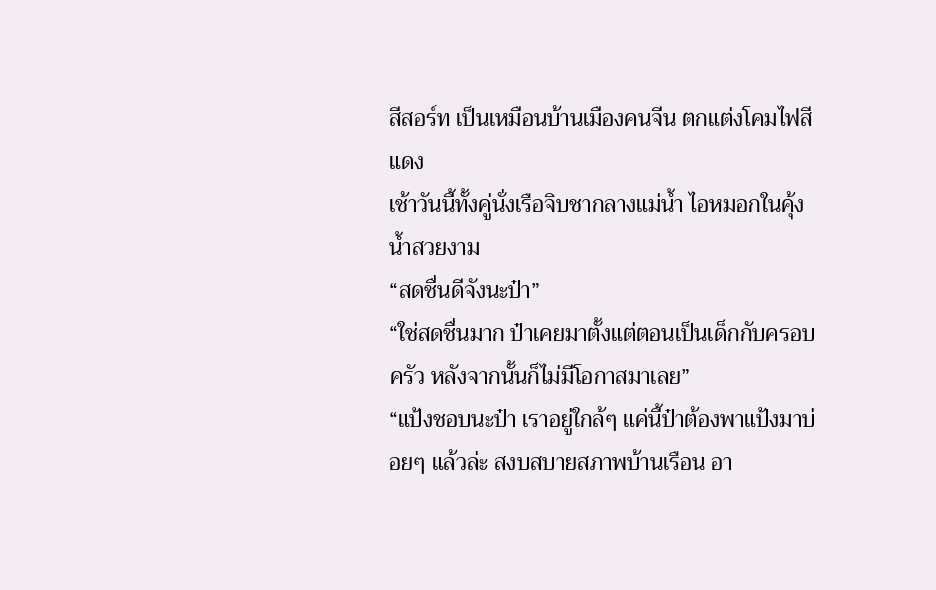สีสอร์ท เป็นเหมือนบ้านเมืองคนจีน ตกแต่งโคมไฟสีแดง
เช้าวันนี้ทั้งคู่นั่งเรือจิบชากลางแม่น้ำ ไอหมอกในคุ้งน้ำสวยงาม
“สดชื่นดีจังนะป๋า”
“ใช่สดชื่นมาก ป๋าเคยมาตั้งแต่ตอนเป็นเด็กกับครอบครัว หลังจากนั้นก็ไม่มีโอกาสมาเลย”
“แป้งชอบนะป๋า เราอยู่ใกล้ๆ แค่นี้ป๋าต้องพาแป้งมาบ่อยๆ แล้วล่ะ สงบสบายสภาพบ้านเรือน อา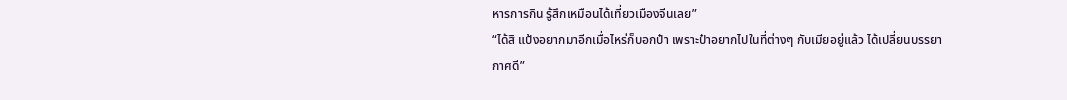หารการกิน รู้สึกเหมือนได้เที่ยวเมืองจีนเลย”
“ได้สิ แป้งอยากมาอีกเมื่อไหร่ก็บอกป๋า เพราะป๋าอยากไปในที่ต่างๆ กับเมียอยู่แล้ว ได้เปลี่ยนบรรยากาศดี”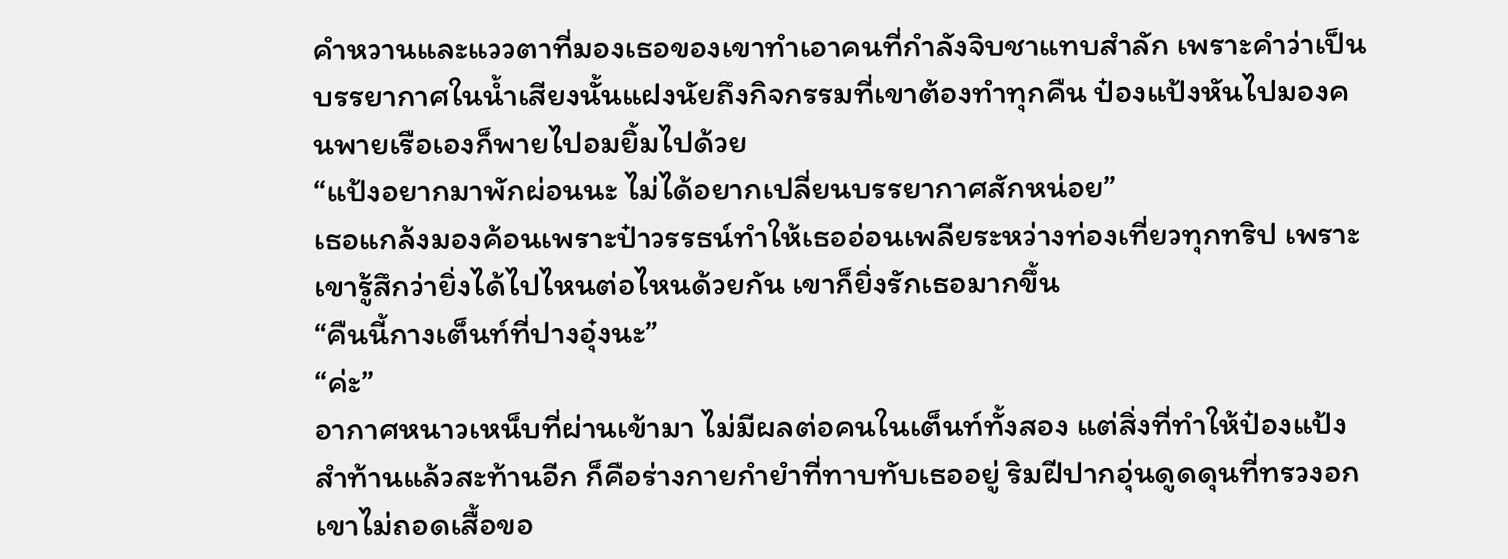คำหวานและแววตาที่มองเธอของเขาทำเอาคนที่กำลังจิบชาแทบสำลัก เพราะคำว่าเป็นบรรยากาศในน้ำเสียงนั้นแฝงนัยถึงกิจกรรมที่เขาต้องทำทุกคืน ป๋องแป้งหันไปมองคนพายเรือเองก็พายไปอมยิ้มไปด้วย
“แป้งอยากมาพักผ่อนนะ ไม่ได้อยากเปลี่ยนบรรยากาศสักหน่อย”
เธอแกล้งมองค้อนเพราะป๋าวรรธน์ทำให้เธออ่อนเพลียระหว่างท่องเที่ยวทุกทริป เพราะเขารู้สึกว่ายิ่งได้ไปไหนต่อไหนด้วยกัน เขาก็ยิ่งรักเธอมากขึ้น
“คืนนี้กางเต็นท์ที่ปางอุ๋งนะ”
“ค่ะ”
อากาศหนาวเหน็บที่ผ่านเข้ามา ไม่มีผลต่อคนในเต็นท์ทั้งสอง แต่สิ่งที่ทำให้ป๋องแป้งสำท้านแล้วสะท้านอีก ก็คือร่างกายกำยำที่ทาบทับเธออยู่ ริมฝีปากอุ่นดูดดุนที่ทรวงอก เขาไม่ถอดเสื้อขอ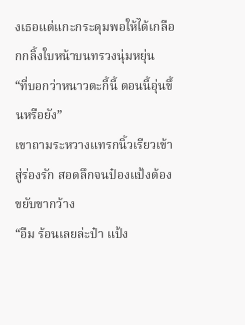งเธอแต่แกะกระดุมพอให้ได้เกลือกกลิ้งใบหน้าบนทรวงนุ่มหยุ่น
“ที่บอกว่าหนาวตะกี้นี้ ตอนนี้อุ่นขึ้นหรือยัง”
เขาถามระหวางแทรกนิ้วเรียวเข้าสู่ร่องรัก สอดลึกจนป๋องแป้งต้องขยับขากว้าง
“อืม ร้อนเลยล่ะป๋า แป้ง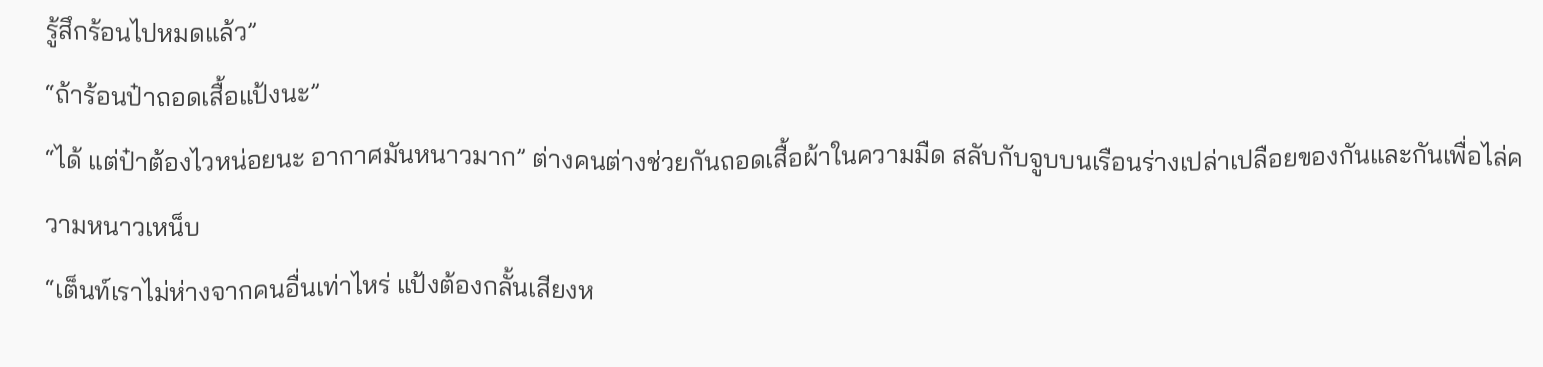รู้สึกร้อนไปหมดแล้ว”
“ถ้าร้อนป๋าถอดเสื้อแป้งนะ”
“ได้ แต่ป๋าต้องไวหน่อยนะ อากาศมันหนาวมาก” ต่างคนต่างช่วยกันถอดเสื้อผ้าในความมืด สลับกับจูบบนเรือนร่างเปล่าเปลือยของกันและกันเพื่อไล่ความหนาวเหน็บ
“เต็นท์เราไม่ห่างจากคนอื่นเท่าไหร่ แป้งต้องกลั้นเสียงห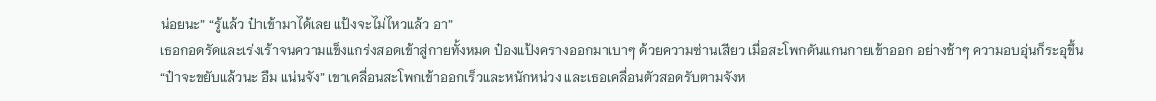น่อยนะ” “รู้แล้ว ป๋าเข้ามาได้เลย แป้งจะไม่ไหวแล้ว อา”
เธอกอดรัดและเร่งเร้าจนความแข็งแกร่งสอดเข้าสู่กายทั้งหมด ป๋องแป้งครางออกมาเบาๆ ด้วยความซ่านเสียว เมื่อสะโพกดันแกนกายเข้าออก อย่างช้าๆ ความอบอุ่นก็ระอุขึ้น
“ป๋าจะขยับแล้วนะ อืม แน่นจัง” เขาเคลื่อนสะโพกเข้าออกเร็วและหนักหน่วง และเธอเคลื่อนตัวสอดรับตามจังห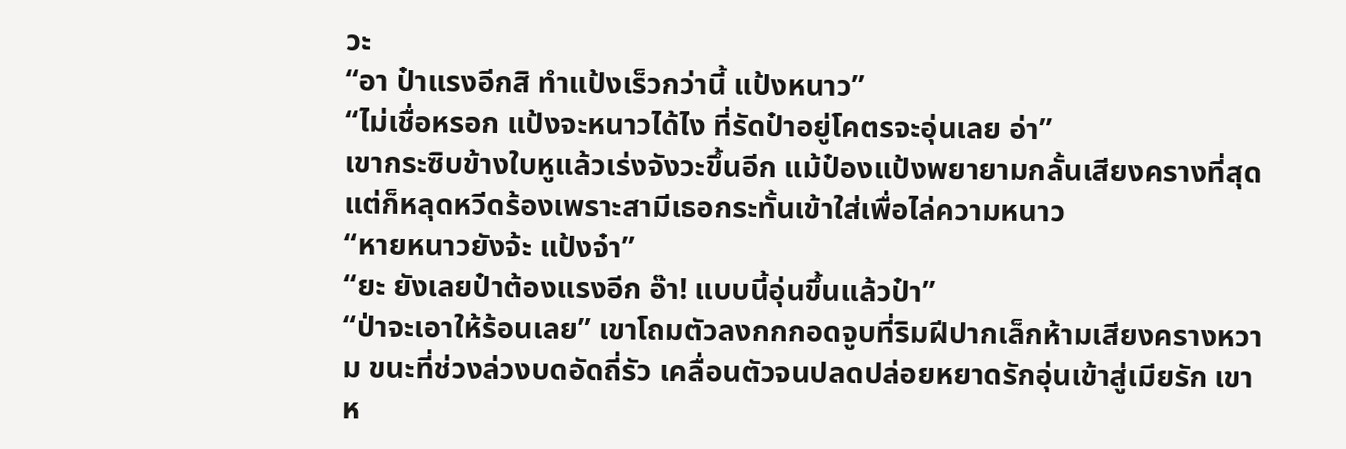วะ
“อา ป๋าแรงอีกสิ ทำแป้งเร็วกว่านี้ แป้งหนาว”
“ไม่เชื่อหรอก แป้งจะหนาวได้ไง ที่รัดป๋าอยู่โคตรจะอุ่นเลย อ่า”
เขากระซิบข้างใบหูแล้วเร่งจังวะขึ้นอีก แม้ป๋องแป้งพยายามกลั้นเสียงครางที่สุด แต่ก็หลุดหวีดร้องเพราะสามีเธอกระทั้นเข้าใส่เพื่อไล่ความหนาว
“หายหนาวยังจ้ะ แป้งจ๋า”
“ยะ ยังเลยป๋าต้องแรงอีก อ๊า! แบบนี้อุ่นขึ้นแล้วป๋า”
“ป่าจะเอาให้ร้อนเลย” เขาโถมตัวลงกกกอดจูบที่ริมฝีปากเล็กห้ามเสียงครางหวาม ขนะที่ช่วงล่วงบดอัดถี่รัว เคลื่อนตัวจนปลดปล่อยหยาดรักอุ่นเข้าสู่เมียรัก เขาห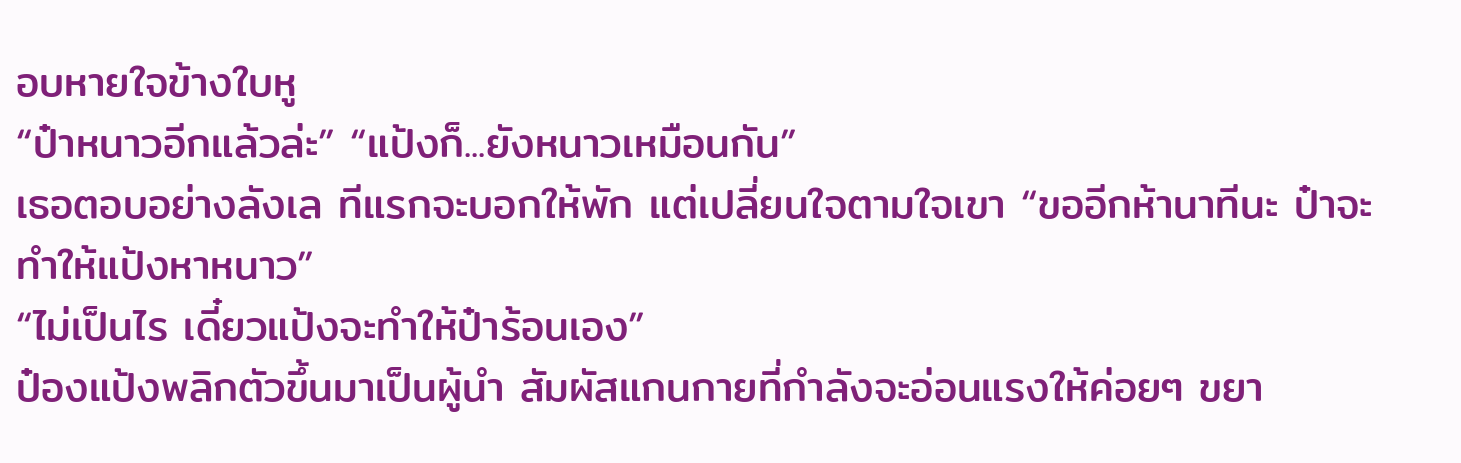อบหายใจข้างใบหู
“ป๋าหนาวอีกแล้วล่ะ” “แป้งก็...ยังหนาวเหมือนกัน”
เธอตอบอย่างลังเล ทีแรกจะบอกให้พัก แต่เปลี่ยนใจตามใจเขา “ขออีกห้านาทีนะ ป๋าจะทำให้แป้งหาหนาว”
“ไม่เป็นไร เดี๋ยวแป้งจะทำให้ป๋าร้อนเอง”
ป๋องแป้งพลิกตัวขึ้นมาเป็นผู้นำ สัมผัสแกนกายที่กำลังจะอ่อนแรงให้ค่อยๆ ขยา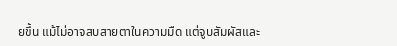ยขึ้น แม้ไม่อาจสบสายตาในความมืด แต่จูบสัมผัสและ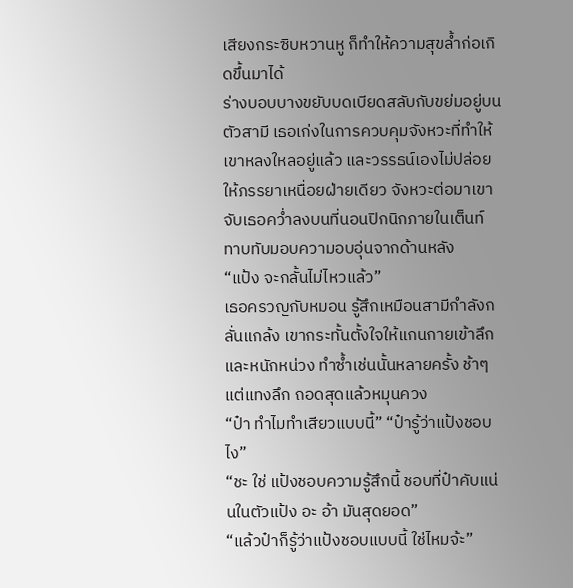เสียงกระซิบหวานหู ก็ทำให้ความสุขล้ำก่อเกิดขึ้นมาได้
ร่างบอบบางขยับบดเบียดสลับกับขย่มอยู่บนตัวสามี เธอเก่งในการควบคุมจังหวะที่ทำให้เขาหลงใหลอยู่แล้ว และวรรธน์เองไม่ปล่อยให้ภรรยาเหนื่อยฝ่ายเดียว จังหวะต่อมาเขาจับเธอคว่ำลงบนที่นอนปิกนิกภายในเต็นท์ ทาบทับมอบความอบอุ่นจากด้านหลัง
“แป้ง จะกลั้นไม่ไหวแล้ว”
เธอครวญกับหมอน รู้สึกเหมือนสามีกำลังกลั่นแกล้ง เขากระทั้นตั้งใจให้แกนกายเข้าลึกและหนักหน่วง ทำซ้ำเช่นนั้นหลายครั้ง ช้าๆ แต่แทงลึก ถอดสุดแล้วหมุนควง
“ป๋า ทำไมทำเสียวแบบนี้” “ป๋ารู้ว่าแป้งชอบไง”
“ชะ ใช่ แป้งชอบความรู้สึกนี้ ชอบที่ป๋าคับแน่นในตัวแป้ง อะ อ้า มันสุดยอด”
“แล้วป๋าก็รู้ว่าแป้งชอบแบบนี้ ใช่ไหมจ้ะ”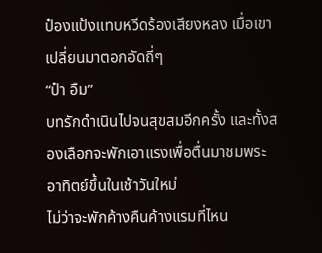ป๋องแป้งแทบหวีดร้องเสียงหลง เมื่อเขาเปลี่ยนมาตอกอัดถี่ๆ
“ป๋า อืม”
บทรักดำเนินไปจนสุขสมอีกครั้ง และทั้งสองเลือกจะพักเอาแรงเพื่อตื่นมาชมพระอาทิตย์ขึ้นในเช้าวันใหม่
ไม่ว่าจะพักค้างคืนค้างแรมที่ไหน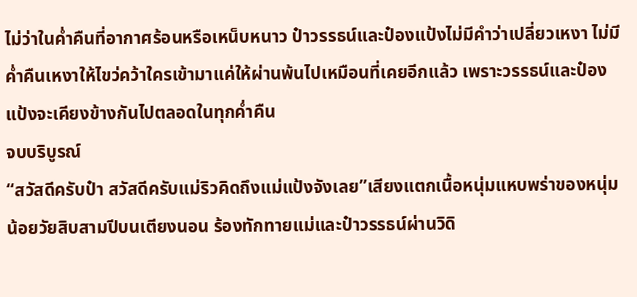ไม่ว่าในค่ำคืนที่อากาศร้อนหรือเหน็บหนาว ป๋าวรรธน์และป๋องแป้งไม่มีคำว่าเปลี่ยวเหงา ไม่มีค่ำคืนเหงาให้ไขว่คว้าใครเข้ามาแค่ให้ผ่านพ้นไปเหมือนที่เคยอีกแล้ว เพราะวรรธน์และป๋องแป้งจะเคียงข้างกันไปตลอดในทุกค่ำคืน
จบบริบูรณ์
“สวัสดีครับป๋า สวัสดีครับแม่ริวคิดถึงแม่แป้งจังเลย”เสียงแตกเนื้อหนุ่มแหบพร่าของหนุ่มน้อยวัยสิบสามปีบนเตียงนอน ร้องทักทายแม่และป๋าวรรธน์ผ่านวิดิ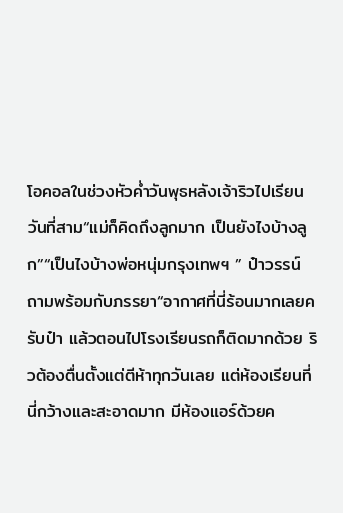โอคอลในช่วงหัวค่ำวันพุธหลังเจ้าริวไปเรียนวันที่สาม“แม่ก็คิดถึงลูกมาก เป็นยังไงบ้างลูก”“เป็นไงบ้างพ่อหนุ่มกรุงเทพฯ ” ป๋าวรรน์ ถามพร้อมกับภรรยา“อากาศที่นี่ร้อนมากเลยครับป๋า แล้วตอนไปโรงเรียนรถก็ติดมากด้วย ริวต้องตื่นตั้งแต่ตีห้าทุกวันเลย แต่ห้องเรียนที่นี่กว้างและสะอาดมาก มีห้องแอร์ด้วยค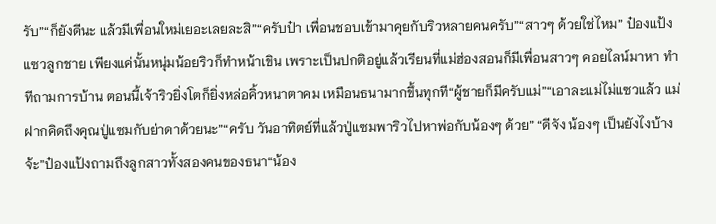รับ”“ก็ยังดีนะ แล้วมีเพื่อนใหม่เยอะเลยละสิ”“ครับป๋า เพื่อนชอบเข้ามาคุยกับริวหลายคนครับ”“สาวๆ ด้วยใช่ไหม” ป๋องแป้งแซวลูกชาย เพียงแค่นั้นหนุ่มน้อยริวก็ทำหน้าเขิน เพราะเป็นปกติอยู่แล้วเรียนที่แม่ฮ่องสอนก็มีเพื่อนสาวๆ คอยไลน์มาหา ทำทีถามการบ้าน ตอนนี้เจ้าริวยิ่งโตก็ยิ่งหล่อคิ้วหนาตาคม เหมือนธนามากขึ้นทุกที“ผู้ชายก็มีครับแม่”“เอาละแม่ไม่แซวแล้ว แม่ฝากคิดถึงคุณปู่แซมกับย่าดาด้วยนะ”“ครับ วันอาทิตย์ที่แล้วปู่แซมพาริวไปหาพ่อกับน้องๆ ด้วย” “ดีจัง น้องๆ เป็นยังไงบ้างจ้ะ”ป๋องแป้งถามถึงลูกสาวทั้งสองคนของธนา“น้อง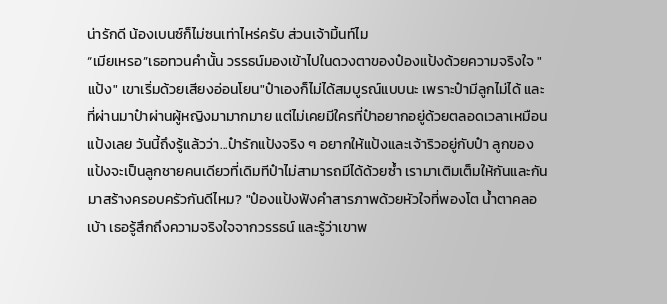น่ารักดี น้องเบนซ์ก็ไม่ซนเท่าไหร่ครับ ส่วนเจ้ามิ้นท์ไม
“เมียเหรอ”เธอทวนคำนั้น วรรธน์มองเข้าไปในดวงตาของป๋องแป้งด้วยความจริงใจ "แป้ง" เขาเริ่มด้วยเสียงอ่อนโยน"ป๋าเองก็ไม่ได้สมบูรณ์แบบนะ เพราะป๋ามีลูกไม่ได้ และที่ผ่านมาป๋าผ่านผู้หญิงมามากมาย แต่ไม่เคยมีใครที่ป๋าอยากอยู่ด้วยตลอดเวลาเหมือนแป้งเลย วันนี้ถึงรู้แล้วว่า...ป๋ารักแป้งจริง ๆ อยากให้แป้งและเจ้าริวอยู่กับป๋า ลูกของแป้งจะเป็นลูกชายคนเดียวที่เดิมทีป๋าไม่สามารถมีได้ด้วยซ้ำ เรามาเติมเต็มให้กันและกัน มาสร้างครอบครัวกันดีไหม? "ป๋องแป้งฟังคำสารภาพด้วยหัวใจที่พองโต น้ำตาคลอเบ้า เธอรู้สึกถึงความจริงใจจากวรรธน์ และรู้ว่าเขาพ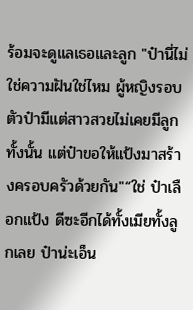ร้อมจะดูแลเธอและลูก "ป๋านี่ไม่ใช่ความฝันใช่ไหม ผู้หญิงรอบตัวป๋ามีแต่สาวสวยไม่เคยมีลูกทั้งนั้น แต่ป๋าขอให้แป้งมาสร้างครอบครัวด้วยกัน"“ใช่ ป๋าเลือกแป้ง ดีซะอีกได้ทั้งเมียทั้งลูกเลย ป๋าน่ะเอ็น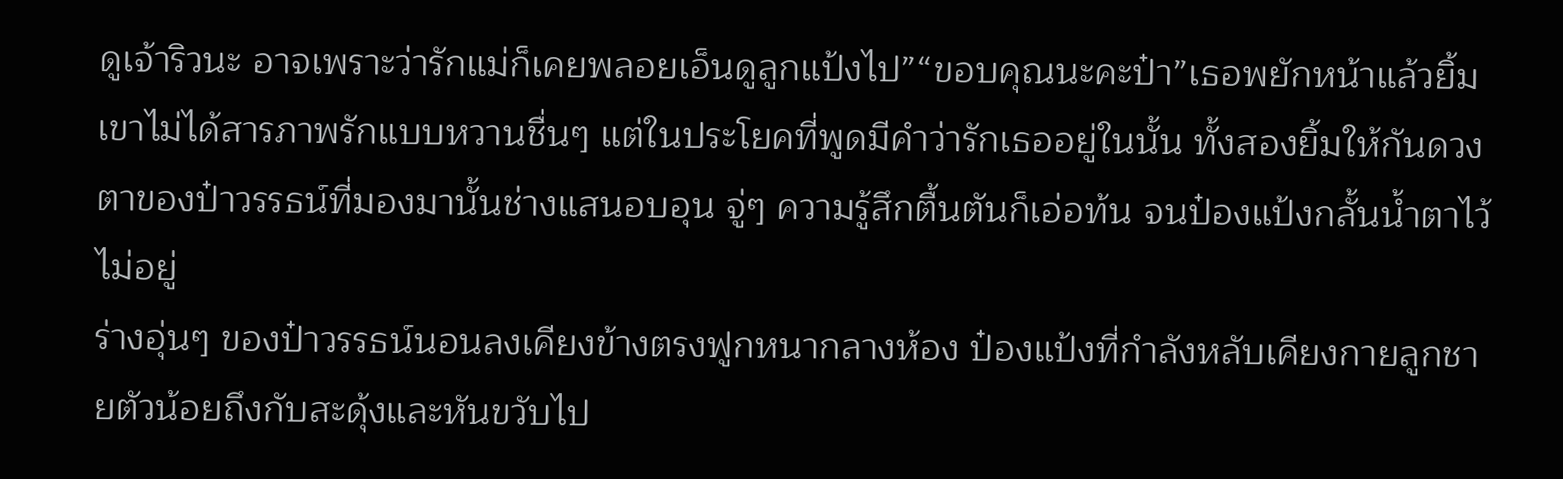ดูเจ้าริวนะ อาจเพราะว่ารักแม่ก็เคยพลอยเอ็นดูลูกแป้งไป”“ขอบคุณนะคะป๋า”เธอพยักหน้าแล้วยิ้มเขาไม่ได้สารภาพรักแบบหวานชื่นๆ แต่ในประโยคที่พูดมีคำว่ารักเธออยู่ในนั้น ทั้งสองยิ้มให้กันดวงตาของป๋าวรรธน์ที่มองมานั้นช่างแสนอบอุน จู่ๆ ความรู้สึกตื้นตันก็เอ่อท้น จนป๋องแป้งกลั้นน้ำตาไว้ไม่อยู่
ร่างอุ่นๆ ของป๋าวรรธน์นอนลงเคียงข้างตรงฟูกหนากลางห้อง ป๋องแป้งที่กำลังหลับเคียงกายลูกชายตัวน้อยถึงกับสะดุ้งและหันขวับไป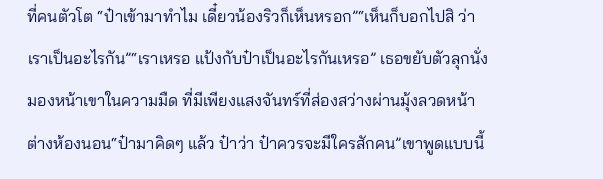ที่คนตัวโต “ป๋าเข้ามาทำไม เดี๋ยวน้องริวก็เห็นหรอก”“เห็นก็บอกไปสิ ว่าเราเป็นอะไรกัน”“เราเหรอ แป้งกับป๋าเป็นอะไรกันเหรอ” เธอขยับตัวลุกนั่งมองหน้าเขาในความมืด ที่มีเพียงแสงจันทร์ที่ส่องสว่างผ่านมุ้งลวดหน้าต่างห้องนอน“ป๋ามาคิดๆ แล้ว ป๋าว่า ป๋าควรจะมีใครสักคน”เขาพูดแบบนี้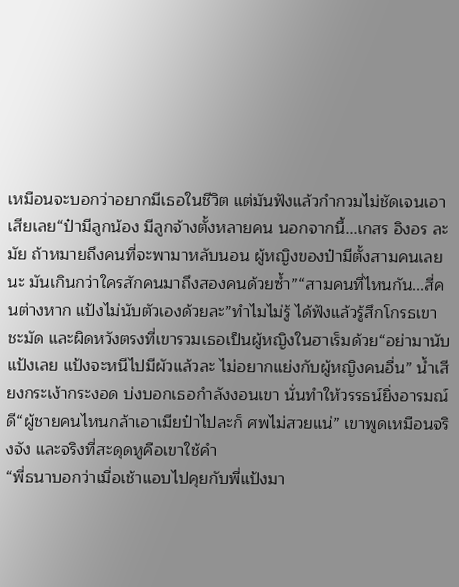เหมือนจะบอกว่าอยากมีเธอในชีวิต แต่มันฟังแล้วกำกวมไม่ชัดเจนเอาเสียเลย“ป๋ามีลูกน้อง มีลูกจ้างตั้งหลายคน นอกจากนี้...เกสร อิงอร ละมัย ถ้าหมายถึงคนที่จะพามาหลับนอน ผู้หญิงของป๋ามีตั้งสามคนเลยนะ มันเกินกว่าใครสักคนมาถึงสองคนด้วยซ้ำ”“สามคนที่ไหนกัน...สี่คนต่างหาก แป้งไม่นับตัวเองด้วยละ”ทำไมไม่รู้ ได้ฟังแล้วรู้สึกโกรธเขาชะมัด และผิดหวังตรงที่เขารวมเธอเป็นผู้หญิงในฮาเร็มด้วย“อย่ามานับแป้งเลย แป้งจะหนีไปมีผัวแล้วละ ไม่อยากแย่งกับผู้หญิงคนอื่น” น้ำเสียงกระเง้ากระงอด บ่งบอกเธอกำลังงอนเขา นั่นทำให้วรรธน์ยิ่งอารมณ์ดี“ผู้ชายคนไหนกล้าเอาเมียป๋าไปละก็ ศพไม่สวยแน่” เขาพูดเหมือนจริงจัง และจริงที่สะดุดหูคือเขาใช้คำ
“พี่ธนาบอกว่าเมื่อเช้าแอบไปคุยกับพี่แป้งมา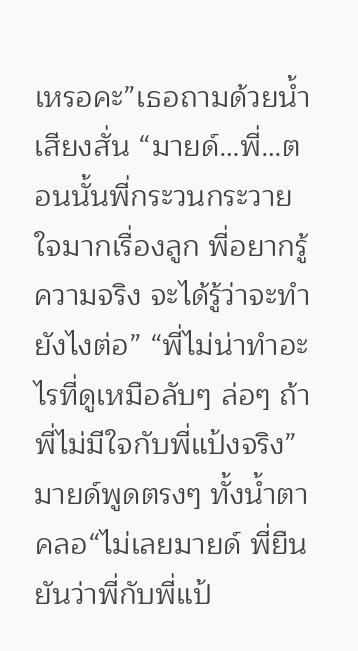เหรอคะ”เธอถามด้วยน้ำเสียงสั่น “มายด์…พี่…ตอนนั้นพี่กระวนกระวายใจมากเรื่องลูก พี่อยากรู้ความจริง จะได้รู้ว่าจะทำยังไงต่อ” “พี่ไม่น่าทำอะไรที่ดูเหมือลับๆ ล่อๆ ถ้าพี่ไม่มีใจกับพี่แป้งจริง” มายด์พูดตรงๆ ทั้งน้ำตาคลอ“ไม่เลยมายด์ พี่ยืนยันว่าพี่กับพี่แป้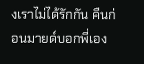งเราไม่ได้รักกัน คืนก่อนมายด์บอกพี่เอง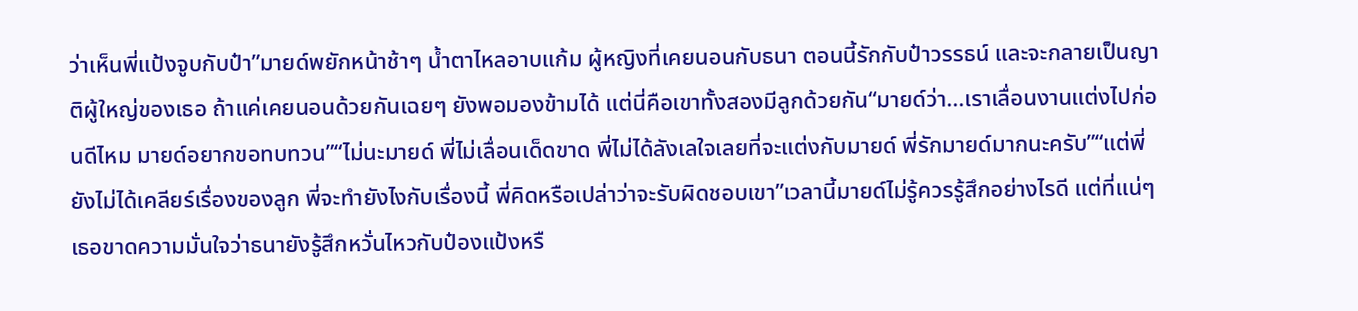ว่าเห็นพี่แป้งจูบกับป๋า”มายด์พยักหน้าช้าๆ น้ำตาไหลอาบแก้ม ผู้หญิงที่เคยนอนกับธนา ตอนนี้รักกับป๋าวรรธน์ และจะกลายเป็นญาติผู้ใหญ่ของเธอ ถ้าแค่เคยนอนด้วยกันเฉยๆ ยังพอมองข้ามได้ แต่นี่คือเขาทั้งสองมีลูกด้วยกัน“มายด์ว่า...เราเลื่อนงานแต่งไปก่อนดีไหม มายด์อยากขอทบทวน”“ไม่นะมายด์ พี่ไม่เลื่อนเด็ดขาด พี่ไม่ได้ลังเลใจเลยที่จะแต่งกับมายด์ พี่รักมายด์มากนะครับ”“แต่พี่ยังไม่ได้เคลียร์เรื่องของลูก พี่จะทำยังไงกับเรื่องนี้ พี่คิดหรือเปล่าว่าจะรับผิดชอบเขา”เวลานี้มายด์ไม่รู้ควรรู้สึกอย่างไรดี แต่ที่แน่ๆ เธอขาดความมั่นใจว่าธนายังรู้สึกหวั่นไหวกับป๋องแป้งหรื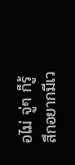อไม่ จู่ๆ ก็รู้สึกอยากมีเว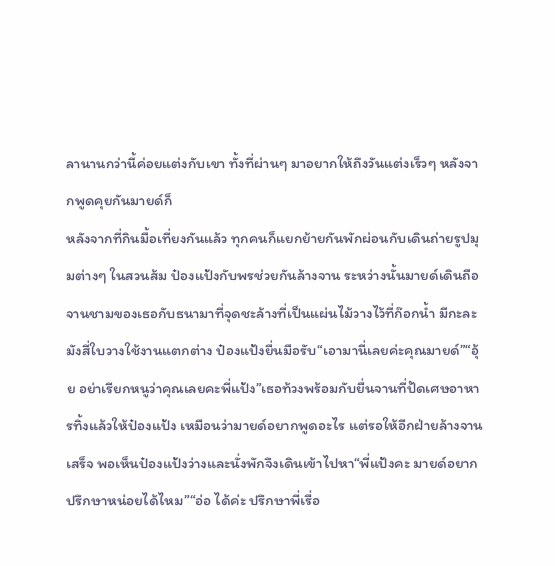ลานานกว่านี้ค่อยแต่งกับเขา ทั้งที่ผ่านๆ มาอยากให้ถึงวันแต่งเร็วๆ หลังจากพูดคุยกันมายด์ก็
หลังจากที่กินมื้อเที่ยงกันแล้ว ทุกคนก็แยกย้ายกันพักผ่อนกับเดินถ่ายรูปมุมต่างๆ ในสวนส้ม ป๋องแป้งกับพรช่วยกันล้างจาน ระหว่างนั้นมายด์เดินถือจานชามของเธอกับธนามาที่จุดชะล้างที่เป็นแผ่นไม้วางไว้ที่ก๊อกน้ำ มีกะละมังสี่ใบวางใช้งานแตกต่าง ป๋องแป้งยื่นมือรับ“เอามานี่เลยค่ะคุณมายด์”“อุ้ย อย่าเรียกหนูว่าคุณเลยคะพี่แป้ง”เธอท้วงพร้อมกับยื่นจานที่ปัดเศษอาหารทิ้งแล้วให้ป๋องแป้ง เหมือนว่ามายด์อยากพูดอะไร แต่รอให้อีกฝ่ายล้างจานเสร็จ พอเห็นป๋องแป้งว่างและนั่งพักจึงเดินเข้าไปหา“พี่แป้งคะ มายด์อยากปรึกษาหน่อยได้ไหม”“อ่อ ได้ค่ะ ปรึกษาพี่เรื่อ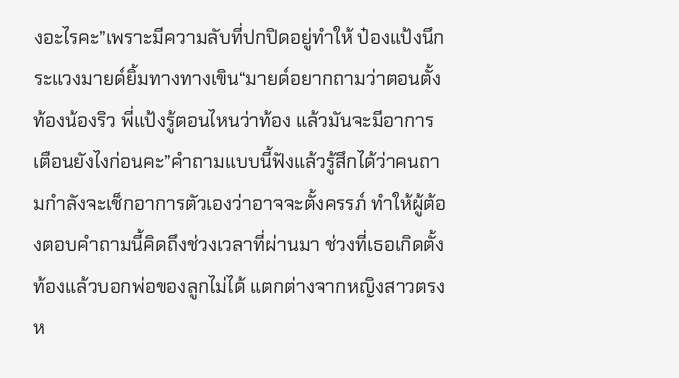งอะไรคะ”เพราะมีความลับที่ปกปิดอยู่ทำให้ ป๋องแป้งนึกระแวงมายด์ยิ้มทางทางเขิน“มายด์อยากถามว่าตอนตั้งท้องน้องริว พี่แป้งรู้ตอนไหนว่าท้อง แล้วมันจะมีอาการเตือนยังไงก่อนคะ”คำถามแบบนี้ฟังแล้วรู้สึกได้ว่าคนถามกำลังจะเช็กอาการตัวเองว่าอาจจะตั้งครรภ์ ทำให้ผู้ต้องตอบคำถามนี้คิดถึงช่วงเวลาที่ผ่านมา ช่วงที่เธอเกิดตั้งท้องแล้วบอกพ่อของลูกไม่ได้ แตกต่างจากหญิงสาวตรงห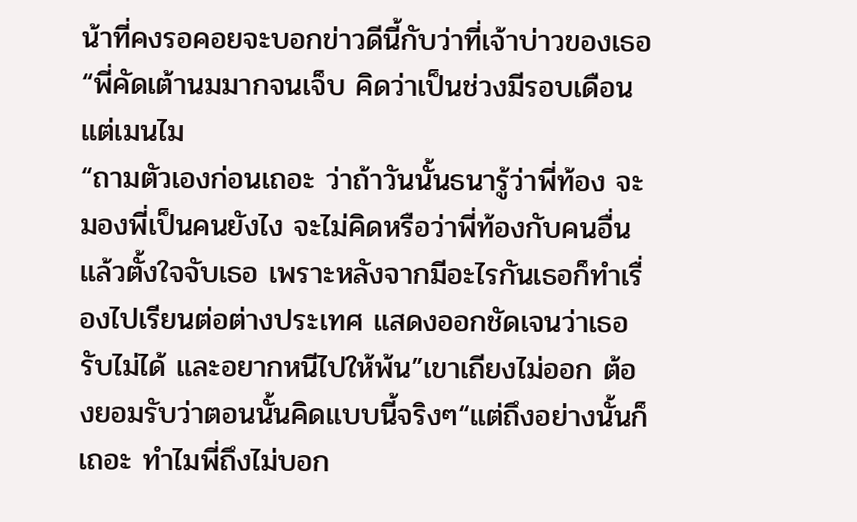น้าที่คงรอคอยจะบอกข่าวดีนี้กับว่าที่เจ้าบ่าวของเธอ“พี่คัดเต้านมมากจนเจ็บ คิดว่าเป็นช่วงมีรอบเดือน แต่เมนไม
“ถามตัวเองก่อนเถอะ ว่าถ้าวันนั้นธนารู้ว่าพี่ท้อง จะมองพี่เป็นคนยังไง จะไม่คิดหรือว่าพี่ท้องกับคนอื่นแล้วตั้งใจจับเธอ เพราะหลังจากมีอะไรกันเธอก็ทำเรื่องไปเรียนต่อต่างประเทศ แสดงออกชัดเจนว่าเธอรับไม่ได้ และอยากหนีไปให้พ้น”เขาเถียงไม่ออก ต้องยอมรับว่าตอนนั้นคิดแบบนี้จริงๆ“แต่ถึงอย่างนั้นก็เถอะ ทำไมพี่ถึงไม่บอก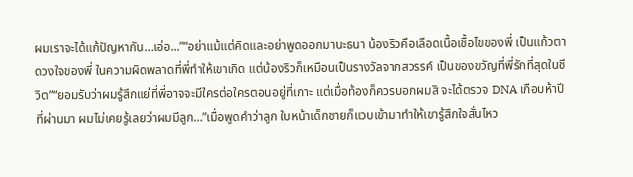ผมเราจะได้แก้ปัญหากัน…เอ่อ...”“อย่าแม้แต่คิดและอย่าพูดออกมานะธนา น้องริวคือเลือดเนื้อเชื้อไขของพี่ เป็นแก้วตาดวงใจของพี่ ในความผิดพลาดที่พี่ทำให้เขาเกิด แต่น้องริวก็เหมือนเป็นรางวัลจากสวรรค์ เป็นของขวัญที่พี่รักที่สุดในชีวิต”“ยอมรับว่าผมรู้สึกแย่ที่พี่อาจจะมีใครต่อใครตอนอยู่ที่เกาะ แต่เมื่อท้องก็ควรบอกผมสิ จะได้ตรวจ DNA เกือบห้าปีที่ผ่านมา ผมไม่เคยรู้เลยว่าผมมีลูก…”เมื่อพูดคำว่าลูก ใบหน้าเด็กชายก็แวบเข้ามาทำให้เขารู้สึกใจสั่นไหว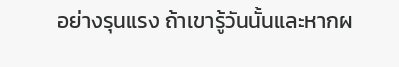อย่างรุนแรง ถ้าเขารู้วันนั้นและหากผ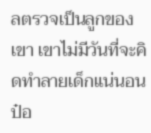ลตรวจเป็นลูกของเขา เขาไม่มีวันที่จะคิดทำลายเด็กแน่นอน ป๋อ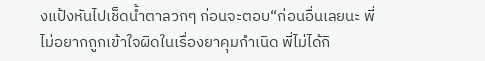งแป้งหันไปเช็ดน้ำตาลวกๆ ก่อนจะตอบ“ก่อนอื่นเลยนะ พี่ไม่อยากถูกเข้าใจผิดในเรื่องยาคุมกำเนิด พี่ไม่ได้กิ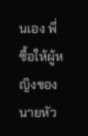นเอง พี่ซื้อให้ผู้หญิงของนายหัว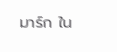มาร์ก ใน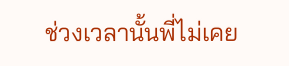ช่วงเวลานั้นพี่ไม่เคย